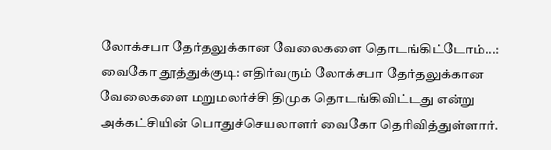லோக்சபா தேர்தலுக்கான வேலைகளை தொடங்கிட்டோம்...: வைகோ தூத்துக்குடி: எதிர்வரும் லோக்சபா தேர்தலுக்கான வேலைகளை மறுமலர்ச்சி திமுக தொடங்கிவிட்டது என்று அக்கட்சியின் பொதுச்செயலாளர் வைகோ தெரிவித்துள்ளார்.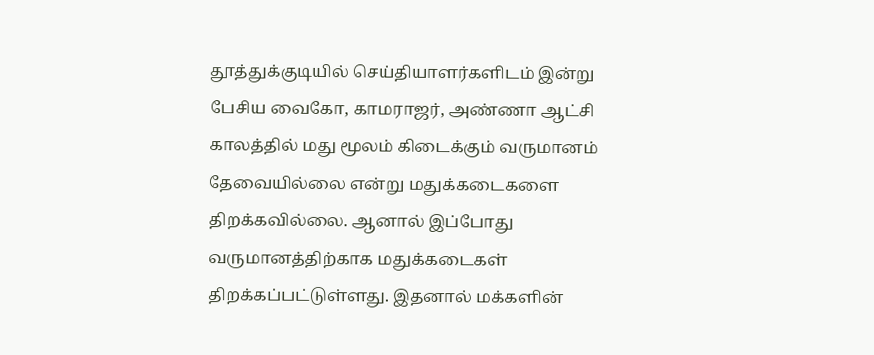தூத்துக்குடியில் செய்தியாளர்களிடம் இன்று பேசிய வைகோ, காமராஜர், அண்ணா ஆட்சி காலத்தில் மது மூலம் கிடைக்கும் வருமானம் தேவையில்லை என்று மதுக்கடைகளை திறக்கவில்லை. ஆனால் இப்போது வருமானத்திற்காக மதுக்கடைகள் திறக்கப்பட்டுள்ளது. இதனால் மக்களின்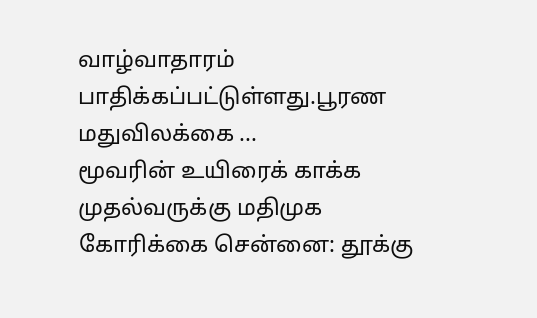வாழ்வாதாரம் பாதிக்கப்பட்டுள்ளது.பூரண மதுவிலக்கை ...
மூவரின் உயிரைக் காக்க முதல்வருக்கு மதிமுக கோரிக்கை சென்னை: தூக்கு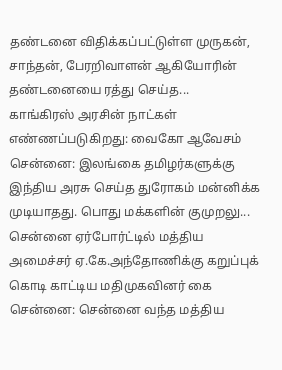தண்டனை விதிக்கப்பட்டுள்ள முருகன், சாந்தன், பேரறிவாளன் ஆகியோரின் தண்டனையை ரத்து செய்த...
காங்கிரஸ் அரசின் நாட்கள் எண்ணப்படுகிறது: வைகோ ஆவேசம் சென்னை: இலங்கை தமிழர்களுக்கு இந்திய அரசு செய்த துரோகம் மன்னிக்க முடியாதது. பொது மக்களின் குமுறலு...
சென்னை ஏர்போர்ட்டில் மத்திய அமைச்சர் ஏ.கே.அந்தோணிக்கு கறுப்புக் கொடி காட்டிய மதிமுகவினர் கை சென்னை: சென்னை வந்த மத்திய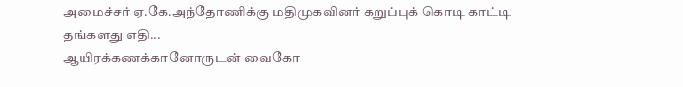அமைச்சர் ஏ.கே.அந்தோணிக்கு மதிமுகவினர் கறுப்புக் கொடி காட்டி தங்களது எதி...
ஆயிரக்கணக்கானோருடன் வைகோ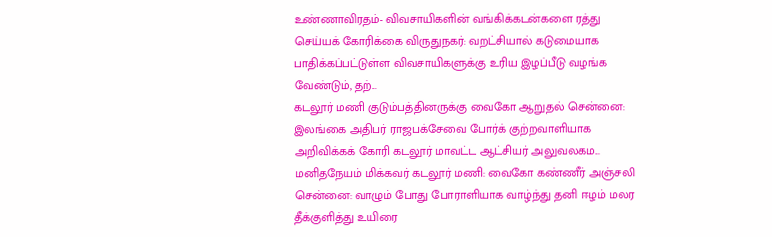உண்ணாவிரதம்- விவசாயிகளின் வங்கிக்கடன்களை ரத்து செய்யக் கோரிக்கை விருதுநகர்: வறட்சியால் கடுமையாக பாதிக்கப்பட்டுள்ள விவசாயிகளுக்கு உரிய இழப்பீடு வழங்க வேண்டும், தற்...
கடலூர் மணி குடும்பத்தினருக்கு வைகோ ஆறுதல் சென்னை: இலங்கை அதிபர் ராஜபக்சேவை போர்க் குற்றவாளியாக அறிவிக்கக் கோரி கடலூர் மாவட்ட ஆட்சியர் அலுவலகம...
மனிதநேயம் மிக்கவர் கடலூர் மணி: வைகோ கண்ணீர் அஞ்சலி சென்னை: வாழும் போது போராளியாக வாழ்ந்து தனி ஈழம் மலர தீக்குளித்து உயிரை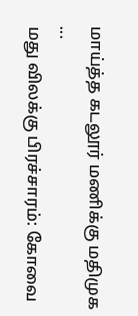மாய்த்த கடலூர் மணிக்கு மதிமுக ...
மது விலக்கு பிரச்சாரம்: கோவை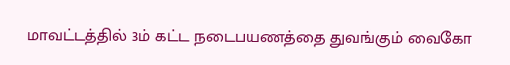மாவட்டத்தில் 3ம் கட்ட நடைபயணத்தை துவங்கும் வைகோ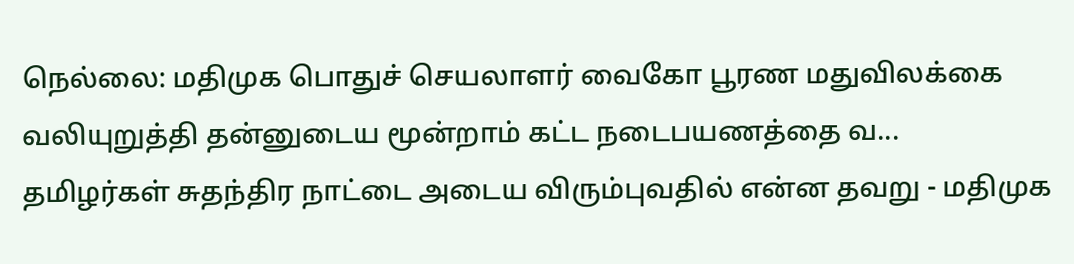நெல்லை: மதிமுக பொதுச் செயலாளர் வைகோ பூரண மதுவிலக்கை வலியுறுத்தி தன்னுடைய மூன்றாம் கட்ட நடைபயணத்தை வ...
தமிழர்கள் சுதந்திர நாட்டை அடைய விரும்புவதில் என்ன தவறு - மதிமுக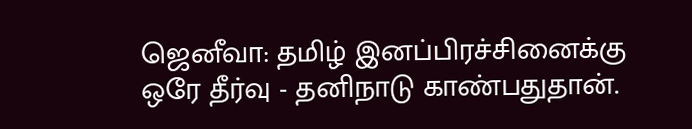ஜெனீவா: தமிழ் இனப்பிரச்சினைக்கு ஒரே தீர்வு - தனிநாடு காண்பதுதான்.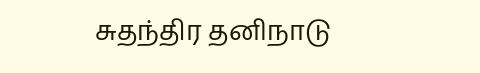சுதந்திர தனிநாடு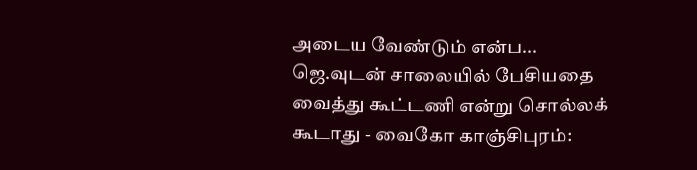அடைய வேண்டும் என்ப...
ஜெ.வுடன் சாலையில் பேசியதை வைத்து கூட்டணி என்று சொல்லக் கூடாது - வைகோ காஞ்சிபுரம்: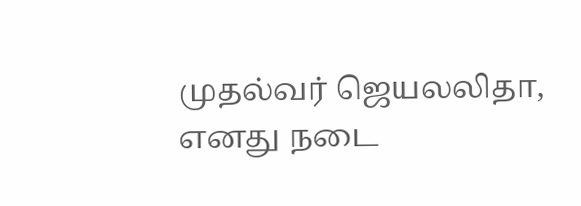முதல்வர் ஜெயலலிதா, எனது நடை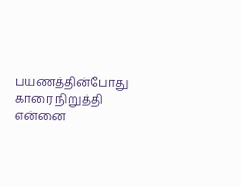பயணத்தின்போது காரை நிறுத்தி என்னை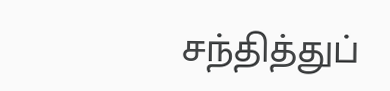சந்தித்துப்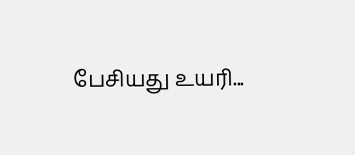பேசியது உயரி...